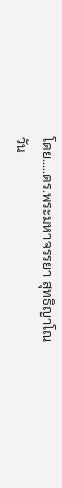โดย.....ดร.พระมหาจรรยา สุทธิญาโณ
วัน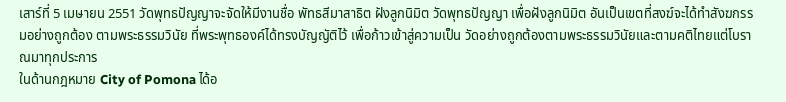เสาร์ที่ 5 เมษายน 2551 วัดพุทธปัญญาจะจัดให้มีงานชื่อ พัทธสีมาสาธิต ฝังลูกนิมิต วัดพุทธปัญญา เพื่อฝังลูกนิมิต อันเป็นเขตที่สงฆ์จะได้ทำสังฆกรรมอย่างถูกต้อง ตามพระธรรมวินัย ที่พระพุทธองค์ได้ทรงบัญญัติไว้ เพื่อก้าวเข้าสู่ความเป็น วัดอย่างถูกต้องตามพระธรรมวินัยและตามคติไทยแต่โบราณมาทุกประการ
ในด้านกฎหมาย City of Pomona ได้อ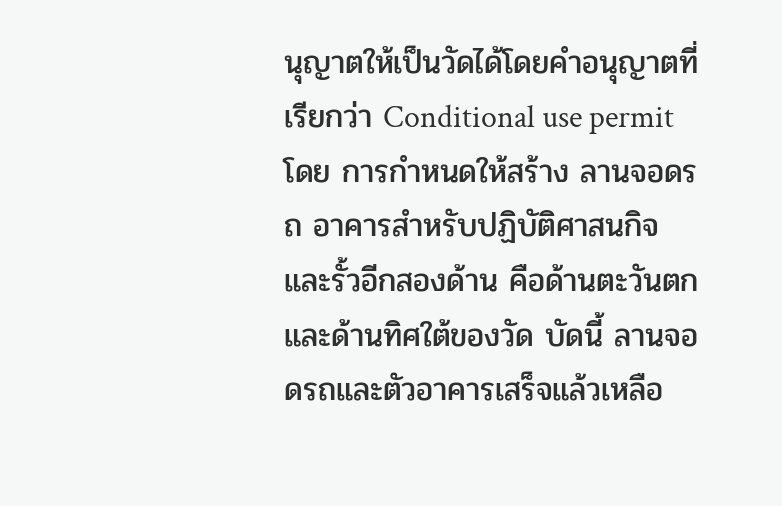นุญาตให้เป็นวัดได้โดยคำอนุญาตที่เรียกว่า Conditional use permit โดย การกำหนดให้สร้าง ลานจอดรถ อาคารสำหรับปฏิบัติศาสนกิจ และรั้วอีกสองด้าน คือด้านตะวันตกและด้านทิศใต้ของวัด บัดนี้ ลานจอดรถและตัวอาคารเสร็จแล้วเหลือ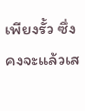เพียงรั้ว ซึ่งคงจะแล้วเส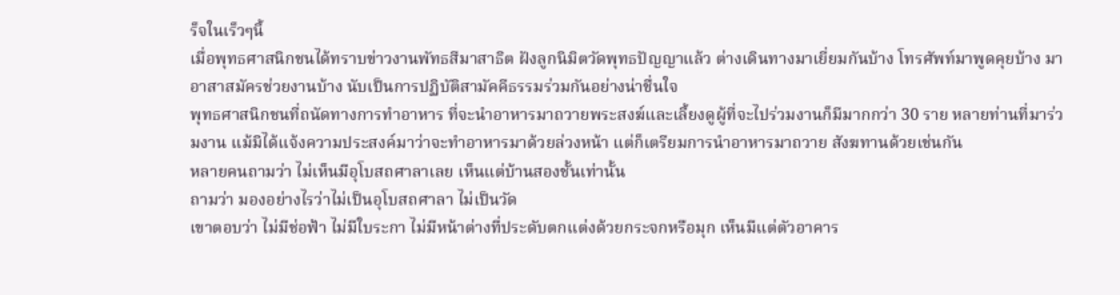ร็จในเร็วๆนี้
เมื่อพุทธศาสนิกชนได้ทราบข่าวงานพัทธสีมาสาธิต ฝังลูกนิมิตวัดพุทธปัญญาแล้ว ต่างเดินทางมาเยี่ยมกันบ้าง โทรศัพท์มาพูดคุยบ้าง มาอาสาสมัครช่วยงานบ้าง นับเป็นการปฏิบัติสามัคคีธรรมร่วมกันอย่างน่าชื่นใจ
พุทธศาสนิกชนที่ถนัดทางการทำอาหาร ที่จะนำอาหารมาถวายพระสงฆ์และเลี้ยงดูผู้ที่จะไปร่วมงานก็มีมากกว่า 30 ราย หลายท่านที่มาร่วมงาน แม้มิได้แจ้งความประสงค์มาว่าจะทำอาหารมาด้วยล่วงหน้า แต่ก็เตรียมการนำอาหารมาถวาย สังฆทานด้วยเช่นกัน
หลายคนถามว่า ไม่เห็นมีอุโบสถศาลาเลย เห็นแต่บ้านสองชั้นเท่านั้น
ถามว่า มองอย่างไรว่าไม่เป็นอุโบสถศาลา ไม่เป็นวัด
เขาตอบว่า ไม่มีช่อฟ้า ไม่มีใบระกา ไม่มีหน้าต่างที่ประดับตกแต่งด้วยกระจกหรือมุก เห็นมีแต่ตัวอาคาร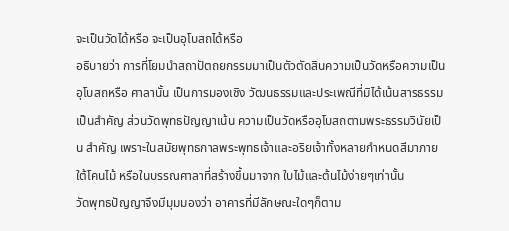จะเป็นวัดได้หรือ จะเป็นอุโบสถได้หรือ
อธิบายว่า การที่โยมนำสถาปัตถยกรรมมาเป็นตัวตัดสินความเป็นวัดหรือความเป็นอุโบสถหรือ ศาลานั้น เป็นการมองเชิง วัฒนธรรมและประเพณีที่มิได้เน้นสารธรรมเป็นสำคัญ ส่วนวัดพุทธปัญญาเน้น ความเป็นวัดหรืออุโบสถตามพระธรรมวินัยเป็น สำคัญ เพราะในสมัยพุทธกาลพระพุทธเจ้าและอริยเจ้าทั้งหลายกำหนดสีมาภายใต้โคนไม้ หรือในบรรณศาลาที่สร้างขึ้นมาจาก ใบไม้และต้นไม้ง่ายๆเท่านั้น
วัดพุทธปัญญาจึงมีมุมมองว่า อาคารที่มีลักษณะใดๆก็ตาม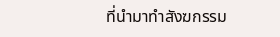ที่นำมาทำสังฆกรรม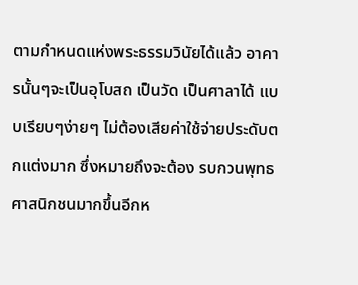ตามกำหนดแห่งพระธรรมวินัยได้แล้ว อาคารนั้นๆจะเป็นอุโบสถ เป็นวัด เป็นศาลาได้ แบบเรียบๆง่ายๆ ไม่ต้องเสียค่าใช้จ่ายประดับตกแต่งมาก ซึ่งหมายถึงจะต้อง รบกวนพุทธศาสนิกชนมากขึ้นอีกห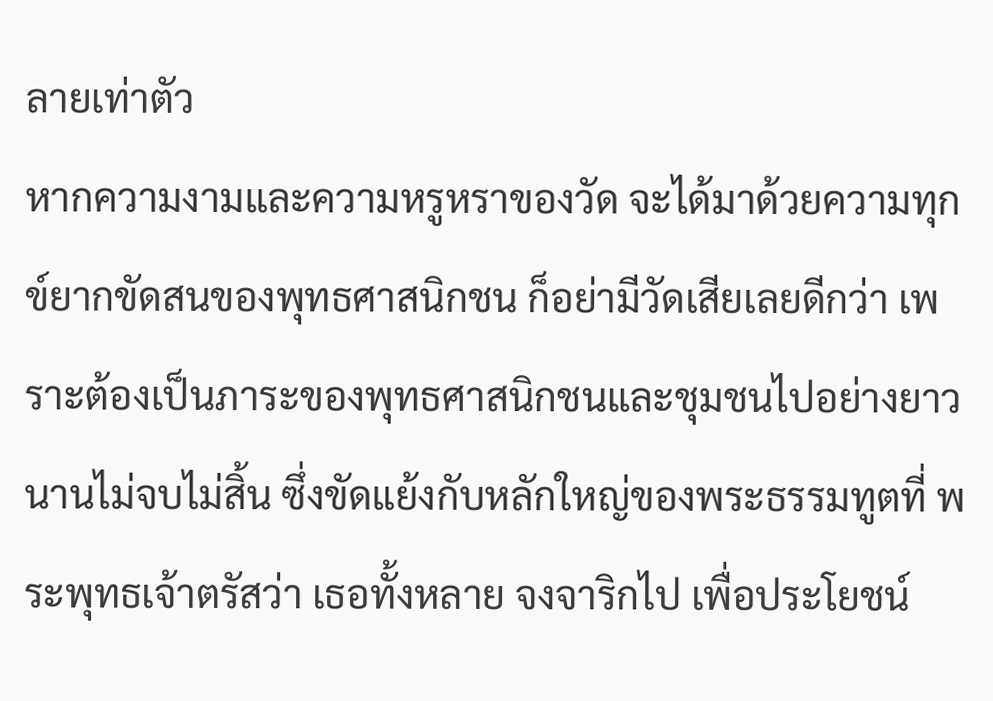ลายเท่าตัว
หากความงามและความหรูหราของวัด จะได้มาด้วยความทุกข์ยากขัดสนของพุทธศาสนิกชน ก็อย่ามีวัดเสียเลยดีกว่า เพราะต้องเป็นภาระของพุทธศาสนิกชนและชุมชนไปอย่างยาวนานไม่จบไม่สิ้น ซึ่งขัดแย้งกับหลักใหญ่ของพระธรรมทูตที่ พระพุทธเจ้าตรัสว่า เธอทั้งหลาย จงจาริกไป เพื่อประโยชน์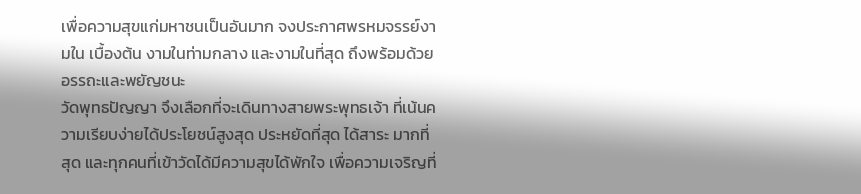เพื่อความสุขแก่มหาชนเป็นอันมาก จงประกาศพรหมจรรย์งามใน เบื้องต้น งามในท่ามกลาง และงามในที่สุด ถึงพร้อมด้วยอรรถะและพยัญชนะ
วัดพุทธปัญญา จึงเลือกที่จะเดินทางสายพระพุทธเจ้า ที่เน้นความเรียบง่ายได้ประโยชน์สูงสุด ประหยัดที่สุด ได้สาระ มากที่สุด และทุกคนที่เข้าวัดได้มีความสุขได้พักใจ เพื่อความเจริญที่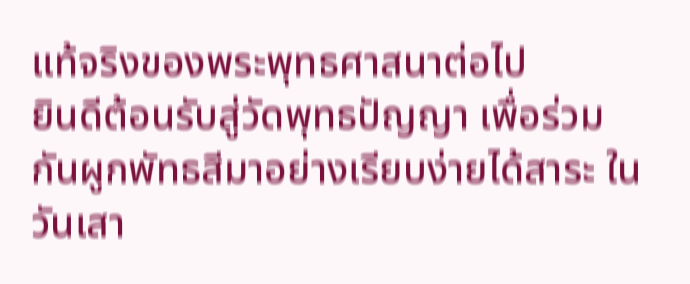แท้จริงของพระพุทธศาสนาต่อไป
ยินดีต้อนรับสู่วัดพุทธปัญญา เพื่อร่วมกันผูกพัทธสีมาอย่างเรียบง่ายได้สาระ ในวันเสา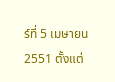ร์ที่ 5 เมษายน 2551 ตั้งแต่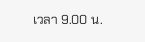เวลา 9.00 น.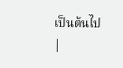เป็นต้นไป
|